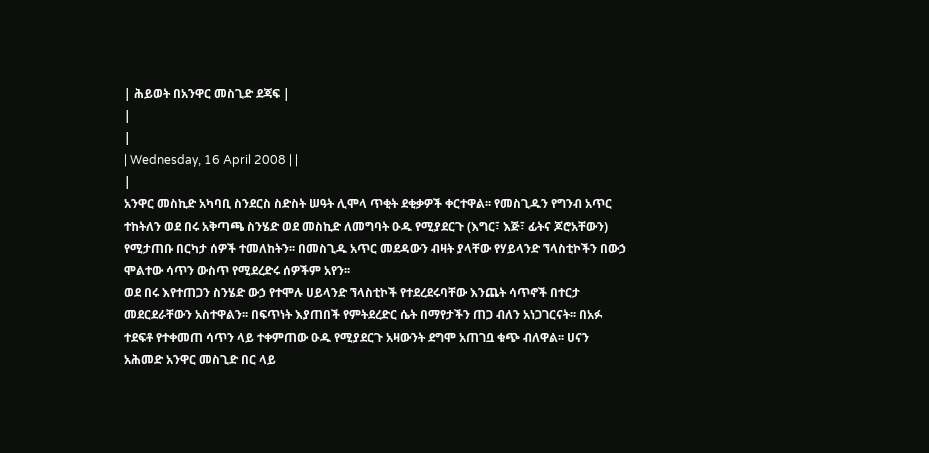| ሕይወት በአንዋር መስጊድ ደጃፍ |
|
|
| Wednesday, 16 April 2008 | |
|
አንዋር መስኪድ አካባቢ ስንደርስ ስድስት ሠዓት ሊሞላ ጥቂት ደቂቃዎች ቀርተዋል፡፡ የመስጊዱን የግንብ አጥር ተከትለን ወደ በሩ አቅጣጫ ስንሄድ ወደ መስኪድ ለመግባት ዑዱ የሚያደርጉ (እግር፣ እጅ፣ ፊትና ጆሮአቸውን) የሚታጠቡ በርካታ ሰዎች ተመለከትን፡፡ በመስጊዱ አጥር መደዳውን ብዛት ያላቸው የሃይላንድ ኘላስቲኮችን በውኃ ሞልተው ሳጥን ውስጥ የሚደረድሩ ሰዎችም አየን፡፡
ወደ በሩ እየተጠጋን ስንሄድ ውኃ የተሞሉ ሀይላንድ ኘላስቲኮች የተደረደሩባቸው እንጨት ሳጥኖች በተርታ መደርደራቸውን አስተዋልን፡፡ በፍጥነት እያጠበች የምትደረድር ሴት በማየታችን ጠጋ ብለን አነጋገርናት፡፡ በአፉ ተደፍቶ የተቀመጠ ሳጥን ላይ ተቀምጠው ዑዱ የሚያደርጉ አዛውንት ደግሞ አጠገቧ ቁጭ ብለዋል፡፡ ሀናን አሕመድ አንዋር መስጊድ በር ላይ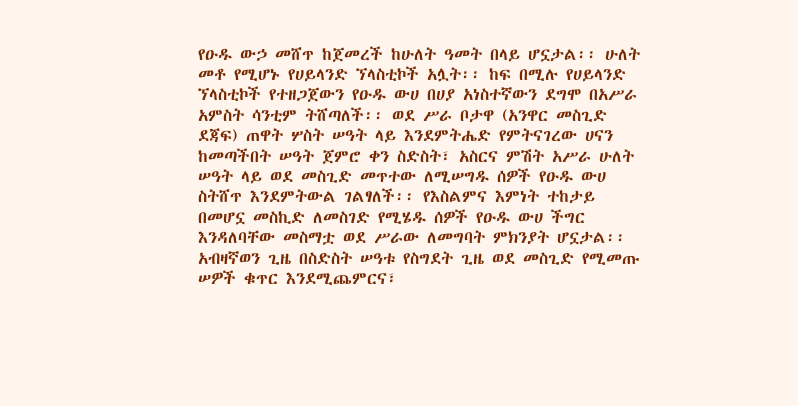የዑዱ ውኃ መሸጥ ከጀመረች ከሁለት ዓመት በላይ ሆኗታል፡፡ ሁለት መቶ የሚሆኑ የሀይላንድ ኘላስቲኮች አሏት፡፡ ከፍ በሚሉ የሀይላንድ ኘላስቲኮች የተዘጋጀውን የዑዱ ውሀ በሀያ አነስተኛውን ደግሞ በአሥራ አምስት ሳንቲም ትሸጣለች፡፡ ወደ ሥራ ቦታዋ (አንዋር መስጊድ ደጃፍ) ጠዋት ሦስት ሠዓት ላይ እንደምትሔድ የምትናገረው ሀናን ከመጣችበት ሠዓት ጀምሮ ቀን ስድስት፣ አስርና ምሽት አሥራ ሁለት ሠዓት ላይ ወደ መስጊድ መጥተው ለሚሠግዱ ሰዎች የዑዱ ውሀ ስትሸጥ እንደምትውል ገልፃለች፡፡ የእስልምና እምነት ተከታይ በመሆኗ መስኪድ ለመስገድ የሚሄዱ ሰዎች የዑዱ ውሀ ችግር እንዳለባቸው መስማቷ ወደ ሥራው ለመግባት ምክንያት ሆኗታል፡፡ አብዛኛወን ጊዜ በስድስት ሠዓቱ የስግደት ጊዜ ወደ መስጊድ የሚመጡ ሠዎች ቁጥር እንደሚጨምርና፣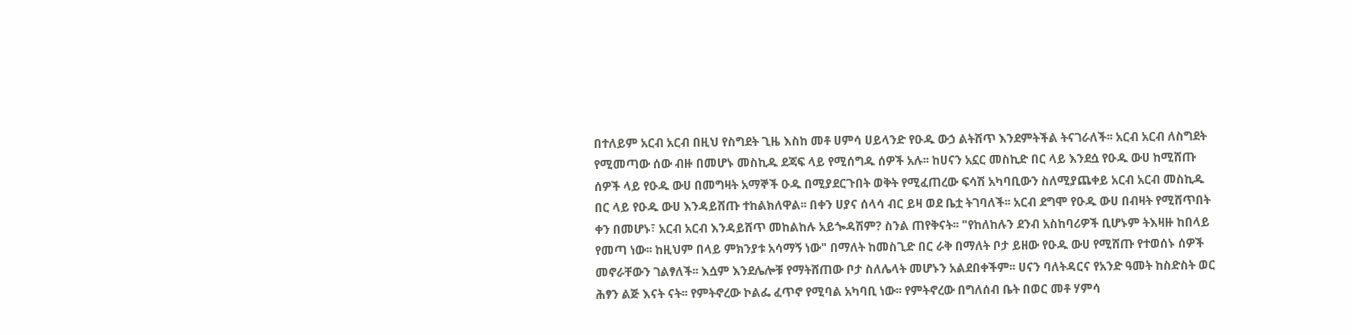በተለይም አርብ አርብ በዚህ የስግደት ጊዜ እስከ መቶ ሀምሳ ሀይላንድ የዑዱ ውኃ ልትሸጥ እንደምትችል ትናገራለች፡፡ አርብ አርብ ለስግደት የሚመጣው ሰው ብዙ በመሆኑ መስኪዱ ደጃፍ ላይ የሚሰግዱ ሰዎች አሉ፡፡ ከሀናን አኗር መስኪድ በር ላይ እንደሷ የዑዱ ውሀ ከሚሸጡ ሰዎች ላይ የዑዱ ውሀ በመግዛት አማኞች ዑዱ በሚያደርጉበት ወቅት የሚፈጠረው ፍሳሽ አካባቢውን ስለሚያጨቀይ አርብ አርብ መስኪዱ በር ላይ የዑዱ ውሀ እንዳይሸጡ ተከልክለዋል፡፡ በቀን ሀያና ሰላሳ ብር ይዛ ወደ ቤቷ ትገባለች፡፡ አርብ ደግሞ የዑዱ ውሀ በብዛት የሚሸጥበት ቀን በመሆኑ፣ አርብ አርብ እንዳይሸጥ መከልከሉ አይጐዳሽም? ስንል ጠየቅናት፡፡ "የከለከሉን ደንብ አስከባሪዎች ቢሆኑም ትእዛዙ ከበላይ የመጣ ነው፡፡ ከዚህም በላይ ምክንያቱ አሳማኝ ነው" በማለት ከመስጊድ በር ራቅ በማለት ቦታ ይዘው የዑዱ ውሀ የሚሸጡ የተወሰኑ ሰዎች መኖራቸውን ገልፃለች፡፡ እሷም እንደሌሎቹ የማትሸጠው ቦታ ስለሌላት መሆኑን አልደበቀችም፡፡ ሀናን ባለትዳርና የአንድ ዓመት ከስድስት ወር ሕፃን ልጅ እናት ናት፡፡ የምትኖረው ኮልፌ ፈጥኖ የሚባል አካባቢ ነው፡፡ የምትኖረው በግለሰብ ቤት በወር መቶ ሃምሳ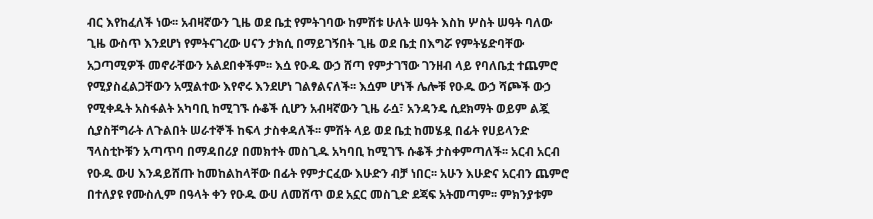ብር እየከፈለች ነው፡፡ አብዛኛውን ጊዜ ወደ ቤቷ የምትገባው ከምሽቱ ሁለት ሠዓት እስከ ሦስት ሠዓት ባለው ጊዜ ውስጥ እንደሆነ የምትናገረው ሀናን ታክሲ በማይገኝበት ጊዜ ወደ ቤቷ በእግሯ የምትሄድባቸው አጋጣሚዎች መኖራቸውን አልደበቀችም፡፡ እሷ የዑዱ ውኃ ሸጣ የምታገኘው ገንዘብ ላይ የባለቤቷ ተጨምሮ የሚያስፈልጋቸውን አሟልተው እየኖሩ እንደሆነ ገልፃልናለች፡፡ እሷም ሆነች ሌሎቹ የዑዱ ውኃ ሻጮች ውኃ የሚቀዱት አስፋልት አካባቢ ከሚገኙ ሱቆች ሲሆን አብዛኛውን ጊዜ ራሷ፣ አንዳንዴ ሲደክማት ወይም ልጇ ሲያስቸግራት ለጉልበት ሠራተኞች ከፍላ ታስቀዳለች፡፡ ምሽት ላይ ወደ ቤቷ ከመሄዷ በፊት የሀይላንድ ኘላስቲኮቹን አጣጥባ በማዳበሪያ በመክተት መስጊዱ አካባቢ ከሚገኙ ሱቆች ታስቀምጣለች፡፡ አርብ አርብ የዑዱ ውሀ እንዳይሸጡ ከመከልከላቸው በፊት የምታርፈው እሁድን ብቻ ነበር፡፡ አሁን እሁድና አርብን ጨምሮ በተለያዩ የሙስሊም በዓላት ቀን የዑዱ ውሀ ለመሸጥ ወደ አኗር መስጊድ ደጃፍ አትመጣም፡፡ ምክንያቱም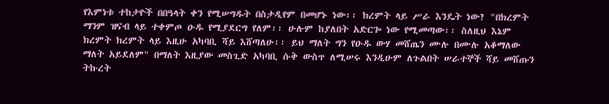የእምነቱ ተከታዮች በበዓላት ቀን የሚሠግዱት በስታዲየም በመሆኑ ነው፡፡ ክረምት ላይ ሥራ እንዴት ነው? "በክረምት ማንም ዝናብ ላይ ተቀምጦ ዑዱ የሚያደርግ የለም፡፡ ሁሉም ከያለበት አድርጐ ነው የሚመጣው፡፡ ስለዚህ እኔም ክረምት ክረምት ላይ እዚሁ አካባቢ ሻይ እሸጣለሁ፡፡ ይህ ማለት ግን የዑዱ ውሃ መሸጤን ሙሉ በሙሉ አቆማለው ማለት አይደለም" በማለት እዚያው መስጊድ አካባቢ ሱቅ ውስጥ ለሚሠሩ እንዲሁም ለጉልበት ሠራተኞች ሻይ መሸጡን ትኩረት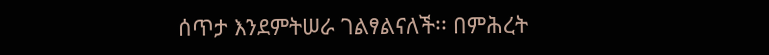ሰጥታ እንደምትሠራ ገልፃልናለች፡፡ በምሕረት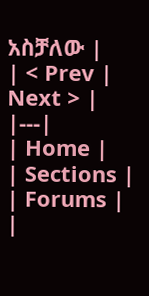አስቻለው |
| < Prev | Next > |
|---|
| Home |
| Sections |
| Forums |
|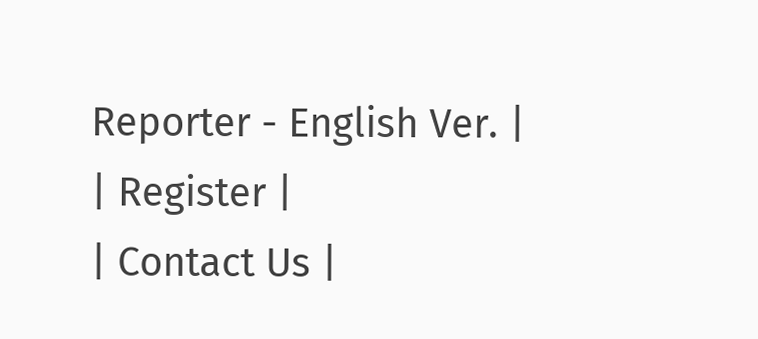Reporter - English Ver. |
| Register |
| Contact Us |